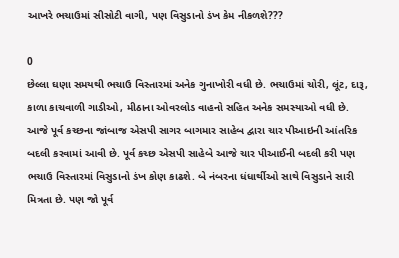આખરે ભચાઉમાં સીસોટી વાગી, પણ વિસુડાનો ડંખ કેમ નીકળશે???

0
છેલ્લા ઘણા સમયથી ભચાઉ વિસ્તારમાં અનેક ગુનાખોરી વધી છે. ભચાઉમાં ચોરી, લૂંટ, દારૂ, કાળા કાચવાળી ગાડીઓ, મીઠાના ઓવરલોડ વાહનો સહિત અનેક સમસ્યાઓ વધી છે. આજે પૂર્વ કચ્છના જાંબાજ એસપી સાગર બાગમાર સાહેબ દ્વારા ચાર પીઆઇની આંતરિક બદલી કરવામાં આવી છે. પૂર્વ કચ્છ એસપી સાહેબે આજે ચાર પીઆઈની બદલી કરી પણ ભચાઉ વિસ્તારમાં વિસુડાનો ડંખ કોણ કાઢશે. બે નંબરના ધંધાર્થીઓ સાથે વિસુડાને સારી મિત્રતા છે. પણ જો પૂર્વ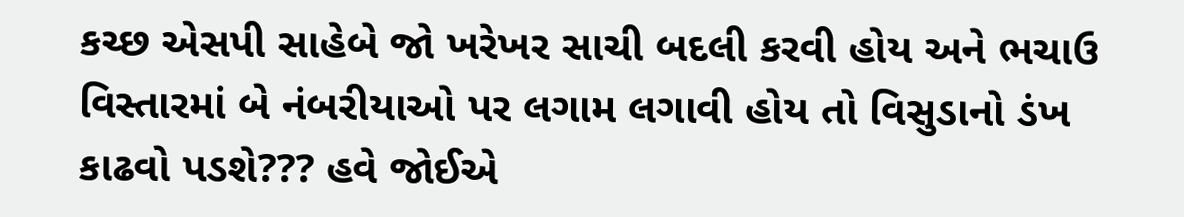કચ્છ એસપી સાહેબે જો ખરેખર સાચી બદલી કરવી હોય અને ભચાઉ વિસ્તારમાં બે નંબરીયાઓ પર લગામ લગાવી હોય તો વિસુડાનો ડંખ કાઢવો પડશે??? હવે જોઈએ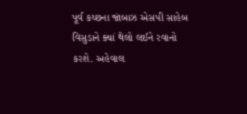પૂર્વ કચ્છના જાંબાઝ એસપી સાહેબ વિસુડાને ક્યાં થેલો લઈને રવાનો કરશે. અહેવાલ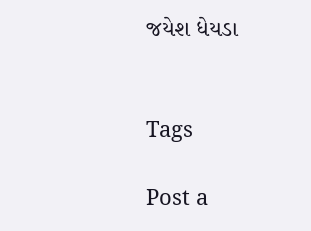જયેશ ધેયડા


Tags

Post a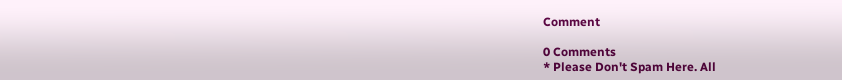Comment

0 Comments
* Please Don't Spam Here. All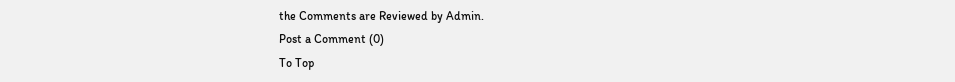the Comments are Reviewed by Admin.
Post a Comment (0)
To Top